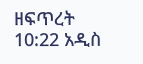ዘፍጥረት 10:22 አዲስ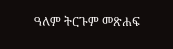ዓለም ትርጉም መጽሐፍ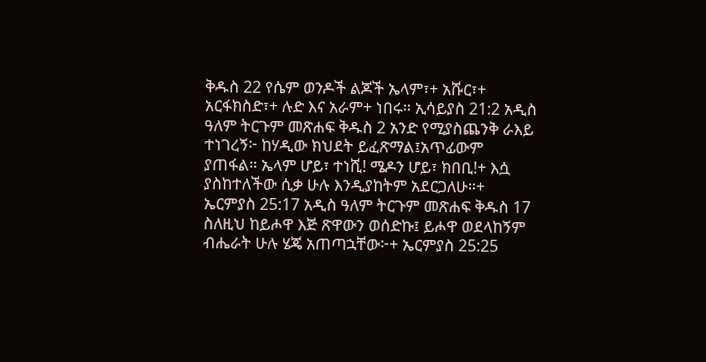ቅዱስ 22 የሴም ወንዶች ልጆች ኤላም፣+ አሹር፣+ አርፋክስድ፣+ ሉድ እና አራም+ ነበሩ። ኢሳይያስ 21:2 አዲስ ዓለም ትርጉም መጽሐፍ ቅዱስ 2 አንድ የሚያስጨንቅ ራእይ ተነገረኝ፦ ከሃዲው ክህደት ይፈጽማል፤አጥፊውም ያጠፋል። ኤላም ሆይ፣ ተነሺ! ሜዶን ሆይ፣ ክበቢ!+ እሷ ያስከተለችው ሲቃ ሁሉ እንዲያከትም አደርጋለሁ።+ ኤርምያስ 25:17 አዲስ ዓለም ትርጉም መጽሐፍ ቅዱስ 17 ስለዚህ ከይሖዋ እጅ ጽዋውን ወሰድኩ፤ ይሖዋ ወደላከኝም ብሔራት ሁሉ ሄጄ አጠጣኋቸው፦+ ኤርምያስ 25:25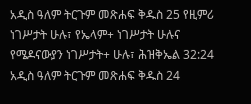አዲስ ዓለም ትርጉም መጽሐፍ ቅዱስ 25 የዚምሪ ነገሥታት ሁሉ፣ የኤላም+ ነገሥታት ሁሉና የሜዶናውያን ነገሥታት+ ሁሉ፣ ሕዝቅኤል 32:24 አዲስ ዓለም ትርጉም መጽሐፍ ቅዱስ 24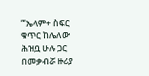“‘ኤላም+ ስፍር ቁጥር ከሌለው ሕዝቧ ሁሉ ጋር በመቃብሯ ዙሪያ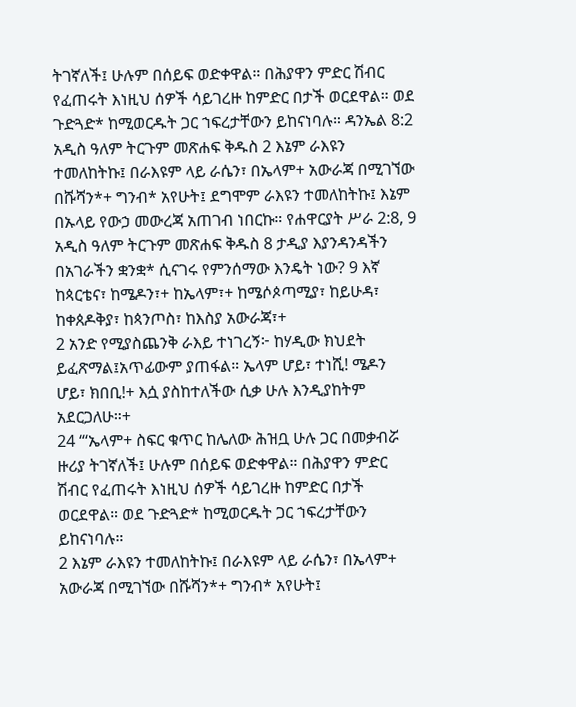ትገኛለች፤ ሁሉም በሰይፍ ወድቀዋል። በሕያዋን ምድር ሽብር የፈጠሩት እነዚህ ሰዎች ሳይገረዙ ከምድር በታች ወርደዋል። ወደ ጉድጓድ* ከሚወርዱት ጋር ኀፍረታቸውን ይከናነባሉ። ዳንኤል 8:2 አዲስ ዓለም ትርጉም መጽሐፍ ቅዱስ 2 እኔም ራእዩን ተመለከትኩ፤ በራእዩም ላይ ራሴን፣ በኤላም+ አውራጃ በሚገኘው በሹሻን*+ ግንብ* አየሁት፤ ደግሞም ራእዩን ተመለከትኩ፤ እኔም በኡላይ የውኃ መውረጃ አጠገብ ነበርኩ። የሐዋርያት ሥራ 2:8, 9 አዲስ ዓለም ትርጉም መጽሐፍ ቅዱስ 8 ታዲያ እያንዳንዳችን በአገራችን ቋንቋ* ሲናገሩ የምንሰማው እንዴት ነው? 9 እኛ ከጳርቴና፣ ከሜዶን፣+ ከኤላም፣+ ከሜሶጶጣሚያ፣ ከይሁዳ፣ ከቀጰዶቅያ፣ ከጳንጦስ፣ ከእስያ አውራጃ፣+
2 አንድ የሚያስጨንቅ ራእይ ተነገረኝ፦ ከሃዲው ክህደት ይፈጽማል፤አጥፊውም ያጠፋል። ኤላም ሆይ፣ ተነሺ! ሜዶን ሆይ፣ ክበቢ!+ እሷ ያስከተለችው ሲቃ ሁሉ እንዲያከትም አደርጋለሁ።+
24 “‘ኤላም+ ስፍር ቁጥር ከሌለው ሕዝቧ ሁሉ ጋር በመቃብሯ ዙሪያ ትገኛለች፤ ሁሉም በሰይፍ ወድቀዋል። በሕያዋን ምድር ሽብር የፈጠሩት እነዚህ ሰዎች ሳይገረዙ ከምድር በታች ወርደዋል። ወደ ጉድጓድ* ከሚወርዱት ጋር ኀፍረታቸውን ይከናነባሉ።
2 እኔም ራእዩን ተመለከትኩ፤ በራእዩም ላይ ራሴን፣ በኤላም+ አውራጃ በሚገኘው በሹሻን*+ ግንብ* አየሁት፤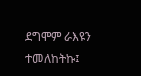ደግሞም ራእዩን ተመለከትኩ፤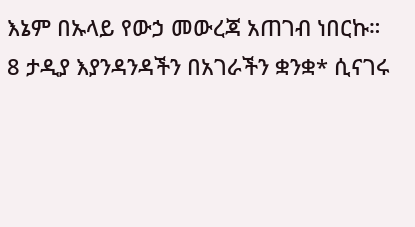እኔም በኡላይ የውኃ መውረጃ አጠገብ ነበርኩ።
8 ታዲያ እያንዳንዳችን በአገራችን ቋንቋ* ሲናገሩ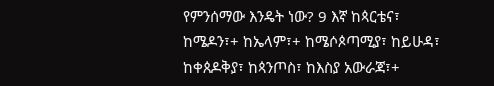የምንሰማው እንዴት ነው? 9 እኛ ከጳርቴና፣ ከሜዶን፣+ ከኤላም፣+ ከሜሶጶጣሚያ፣ ከይሁዳ፣ ከቀጰዶቅያ፣ ከጳንጦስ፣ ከእስያ አውራጃ፣+